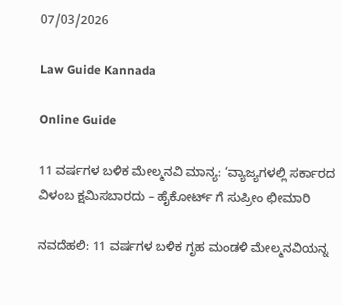07/03/2026

Law Guide Kannada

Online Guide

11 ವರ್ಷಗಳ ಬಳಿಕ ಮೇಲ್ಮನವಿ ಮಾನ್ಯ: ‘ವ್ಯಾಜ್ಯಗಳಲ್ಲಿ ಸರ್ಕಾರದ ವಿಳಂಬ ಕ್ಷಮಿಸಬಾರದು – ಹೈಕೋರ್ಟ್ ಗೆ ಸುಪ್ರೀಂ ಛೀಮಾರಿ

ನವದೆಹಲಿ: 11 ವರ್ಷಗಳ ಬಳಿಕ ಗೃಹ ಮಂಡಳಿ ಮೇಲ್ಮನವಿಯನ್ನ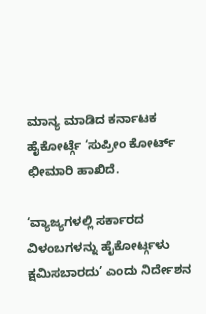ಮಾನ್ಯ ಮಾಡಿದ ಕರ್ನಾಟಕ ಹೈಕೋರ್ಟ್ಗೆ ‘ಸುಪ್ರೀಂ ಕೋರ್ಟ್ ಛೀಮಾರಿ ಹಾಖಿದೆ.

‘ವ್ಯಾಜ್ಯಗಳಲ್ಲಿ ಸರ್ಕಾರದ ವಿಳಂಬಗಳನ್ನು ಹೈಕೋರ್ಟ್ಗಳು ಕ್ಷಮಿಸಬಾರದು’ ಎಂದು ನಿರ್ದೇಶನ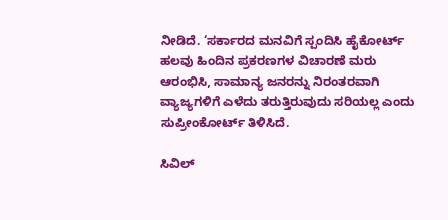ನೀಡಿದೆ. ‘ಸರ್ಕಾರದ ಮನವಿಗೆ ಸ್ಪಂದಿಸಿ ಹೈಕೋರ್ಟ್ ಹಲವು ಹಿಂದಿನ ಪ್ರಕರಣಗಳ ವಿಚಾರಣೆ ಮರು ಆರಂಭಿಸಿ, ಸಾಮಾನ್ಯ ಜನರನ್ನು ನಿರಂತರವಾಗಿ ವ್ಯಾಜ್ಯಗಳಿಗೆ ಎಳೆದು ತರುತ್ತಿರುವುದು ಸರಿಯಲ್ಲ ಎಂದು ಸುಪ್ರೀಂಕೋರ್ಟ್ ತಿಳಿಸಿದೆ.

ಸಿವಿಲ್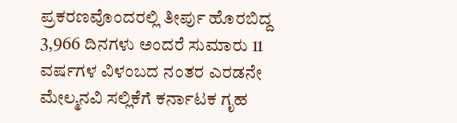ಪ್ರಕರಣವೊಂದರಲ್ಲಿ ತೀರ್ಪು ಹೊರಬಿದ್ದ 3,966 ದಿನಗಳು ಅಂದರೆ ಸುಮಾರು 11 ವರ್ಷಗಳ ವಿಳಂಬದ ನಂತರ ಎರಡನೇ ಮೇಲ್ಮನವಿ ಸಲ್ಲಿಕೆಗೆ ಕರ್ನಾಟಕ ಗೃಹ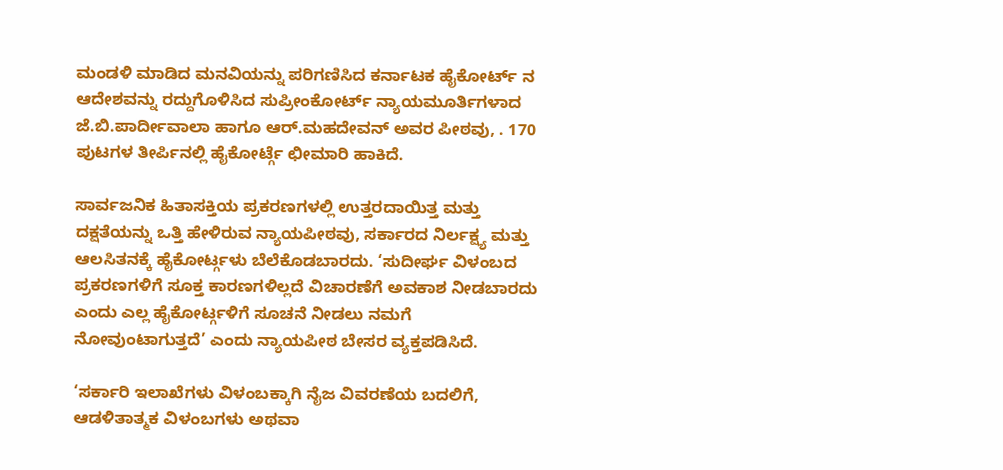ಮಂಡಳಿ ಮಾಡಿದ ಮನವಿಯನ್ನು ಪರಿಗಣಿಸಿದ ಕರ್ನಾಟಕ ಹೈಕೋರ್ಟ್ ನ ಆದೇಶವನ್ನು ರದ್ದುಗೊಳಿಸಿದ ಸುಪ್ರೀಂಕೋರ್ಟ್ ನ್ಯಾಯಮೂರ್ತಿಗಳಾದ ಜೆ.ಬಿ.ಪಾರ್ದೀವಾಲಾ ಹಾಗೂ ಆರ್.ಮಹದೇವನ್ ಅವರ ಪೀಠವು, . 170 ಪುಟಗಳ ತೀರ್ಪಿನಲ್ಲಿ ಹೈಕೋರ್ಟ್ಗೆ ಛೀಮಾರಿ ಹಾಕಿದೆ.

ಸಾರ್ವಜನಿಕ ಹಿತಾಸಕ್ತಿಯ ಪ್ರಕರಣಗಳಲ್ಲಿ ಉತ್ತರದಾಯಿತ್ತ ಮತ್ತು ದಕ್ಷತೆಯನ್ನು ಒತ್ತಿ ಹೇಳಿರುವ ನ್ಯಾಯಪೀಠವು, ಸರ್ಕಾರದ ನಿರ್ಲಕ್ಷ್ಯ ಮತ್ತು ಆಲಸಿತನಕ್ಕೆ ಹೈಕೋರ್ಟ್ಗಳು ಬೆಲೆಕೊಡಬಾರದು. ‘ಸುದೀರ್ಘ ವಿಳಂಬದ ಪ್ರಕರಣಗಳಿಗೆ ಸೂಕ್ತ ಕಾರಣಗಳಿಲ್ಲದೆ ವಿಚಾರಣೆಗೆ ಅವಕಾಶ ನೀಡಬಾರದು ಎಂದು ಎಲ್ಲ ಹೈಕೋರ್ಟ್ಗಳಿಗೆ ಸೂಚನೆ ನೀಡಲು ನಮಗೆ ನೋವುಂಟಾಗುತ್ತದೆ’ ಎಂದು ನ್ಯಾಯಪೀಠ ಬೇಸರ ವ್ಯಕ್ತಪಡಿಸಿದೆ.

‘ಸರ್ಕಾರಿ ಇಲಾಖೆಗಳು ವಿಳಂಬಕ್ಕಾಗಿ ನೈಜ ವಿವರಣೆಯ ಬದಲಿಗೆ, ಆಡಳಿತಾತ್ಮಕ ವಿಳಂಬಗಳು ಅಥವಾ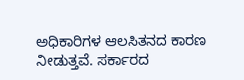ಅಧಿಕಾರಿಗಳ ಆಲಸಿತನದ ಕಾರಣ ನೀಡುತ್ತವೆ. ಸರ್ಕಾರದ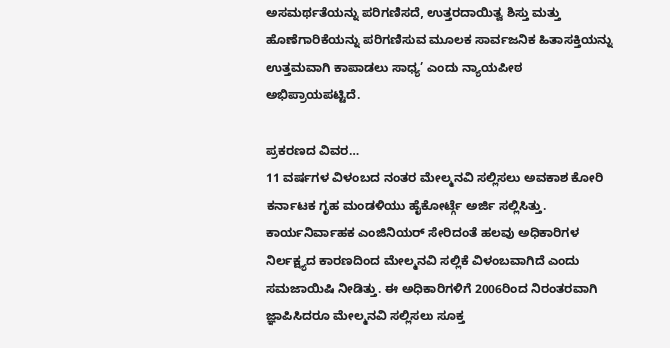ಅಸಮರ್ಥತೆಯನ್ನು ಪರಿಗಣಿಸದೆ, ಉತ್ತರದಾಯಿತ್ವ ಶಿಸ್ತು ಮತ್ತು ಹೊಣೆಗಾರಿಕೆಯನ್ನು ಪರಿಗಣಿಸುವ ಮೂಲಕ ಸಾರ್ವಜನಿಕ ಹಿತಾಸಕ್ತಿಯನ್ನು ಉತ್ತಮವಾಗಿ ಕಾಪಾಡಲು ಸಾಧ್ಯ’ ಎಂದು ನ್ಯಾಯಪೀಠ ಅಭಿಪ್ರಾಯಪಟ್ಟಿದೆ.

ಪ್ರಕರಣದ ವಿವರ…
11 ವರ್ಷಗಳ ವಿಳಂಬದ ನಂತರ ಮೇಲ್ಮನವಿ ಸಲ್ಲಿಸಲು ಅವಕಾಶ ಕೋರಿ ಕರ್ನಾಟಕ ಗೃಹ ಮಂಡಳಿಯು ಹೈಕೋರ್ಟ್ಗೆ ಅರ್ಜಿ ಸಲ್ಲಿಸಿತ್ತು. ಕಾರ್ಯನಿರ್ವಾಹಕ ಎಂಜಿನಿಯರ್ ಸೇರಿದಂತೆ ಹಲವು ಅಧಿಕಾರಿಗಳ ನಿರ್ಲಕ್ಷ್ಯದ ಕಾರಣದಿಂದ ಮೇಲ್ಮನವಿ ಸಲ್ಲಿಕೆ ವಿಳಂಬವಾಗಿದೆ ಎಂದು ಸಮಜಾಯಿಷಿ ನೀಡಿತ್ತು. ಈ ಅಧಿಕಾರಿಗಳಿಗೆ 2006ರಿಂದ ನಿರಂತರವಾಗಿ ಜ್ಞಾಪಿಸಿದರೂ ಮೇಲ್ಮನವಿ ಸಲ್ಲಿಸಲು ಸೂಕ್ತ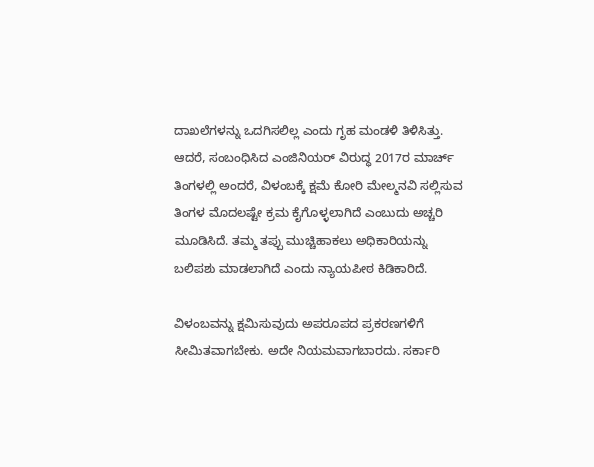ದಾಖಲೆಗಳನ್ನು ಒದಗಿಸಲಿಲ್ಲ ಎಂದು ಗೃಹ ಮಂಡಳಿ ತಿಳಿಸಿತ್ತು.
ಆದರೆ, ಸಂಬಂಧಿಸಿದ ಎಂಜಿನಿಯರ್ ವಿರುದ್ಧ 2017ರ ಮಾರ್ಚ್ ತಿಂಗಳಲ್ಲಿ ಅಂದರೆ, ವಿಳಂಬಕ್ಕೆ ಕ್ಷಮೆ ಕೋರಿ ಮೇಲ್ಮನವಿ ಸಲ್ಲಿಸುವ ತಿಂಗಳ ಮೊದಲಷ್ಟೇ ಕ್ರಮ ಕೈಗೊಳ್ಳಲಾಗಿದೆ ಎಂಬುದು ಅಚ್ಚರಿ ಮೂಡಿಸಿದೆ. ತಮ್ಮ ತಪ್ಪು ಮುಚ್ಚಿಹಾಕಲು ಅಧಿಕಾರಿಯನ್ನು ಬಲಿಪಶು ಮಾಡಲಾಗಿದೆ ಎಂದು ನ್ಯಾಯಪೀಠ ಕಿಡಿಕಾರಿದೆ.

ವಿಳಂಬವನ್ನು ಕ್ಷಮಿಸುವುದು ಅಪರೂಪದ ಪ್ರಕರಣಗಳಿಗೆ ಸೀಮಿತವಾಗಬೇಕು. ಅದೇ ನಿಯಮವಾಗಬಾರದು. ಸರ್ಕಾರಿ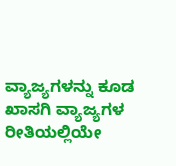ವ್ಯಾಜ್ಯಗಳನ್ನು ಕೂಡ ಖಾಸಗಿ ವ್ಯಾಜ್ಯಗಳ ರೀತಿಯಲ್ಲಿಯೇ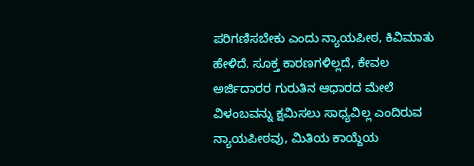ಪರಿಗಣಿಸಬೇಕು ಎಂದು ನ್ಯಾಯಪೀಠ, ಕಿವಿಮಾತು ಹೇಳಿದೆ. ಸೂಕ್ತ ಕಾರಣಗಳಿಲ್ಲದೆ, ಕೇವಲ ಅರ್ಜಿದಾರರ ಗುರುತಿನ ಆಧಾರದ ಮೇಲೆ ವಿಳಂಬವನ್ನು ಕ್ಷಮಿಸಲು ಸಾಧ್ಯವಿಲ್ಲ ಎಂದಿರುವ ನ್ಯಾಯಪೀಠವು, ಮಿತಿಯ ಕಾಯ್ದೆಯ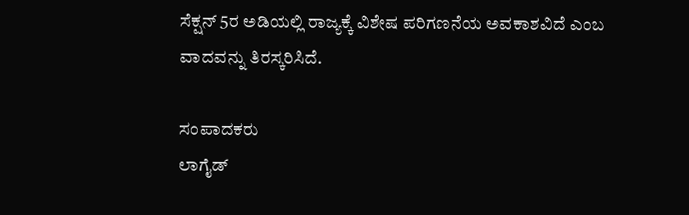ಸೆಕ್ಷನ್ 5ರ ಅಡಿಯಲ್ಲಿ ರಾಜ್ಯಕ್ಕೆ ವಿಶೇಷ ಪರಿಗಣನೆಯ ಅವಕಾಶವಿದೆ ಎಂಬ ವಾದವನ್ನು ತಿರಸ್ಕರಿಸಿದೆ.

ಸಂಪಾದಕರು
ಲಾಗೈಡ್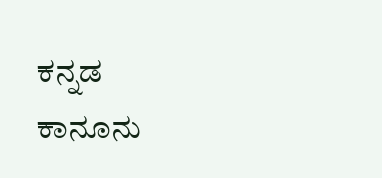ಕನ್ನಡ‌ ಕಾನೂನು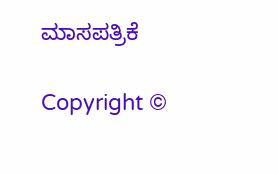ಮಾಸಪತ್ರಿಕೆ

Copyright ©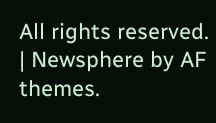All rights reserved. | Newsphere by AF themes.